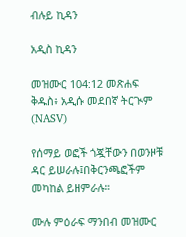ብሉይ ኪዳን

አዲስ ኪዳን

መዝሙር 104:12 መጽሐፍ ቅዱስ፥ አዲሱ መደበኛ ትርጒም (NASV)

የሰማይ ወፎች ጎጇቸውን በወንዞቹ ዳር ይሠራሉ፤በቅርንጫፎችም መካከል ይዘምራሉ።

ሙሉ ምዕራፍ ማንበብ መዝሙር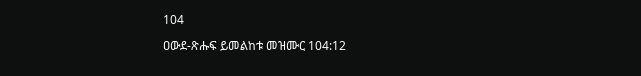104

ዐውደ-ጽሑፍ ይመልከቱ መዝሙር 104:12